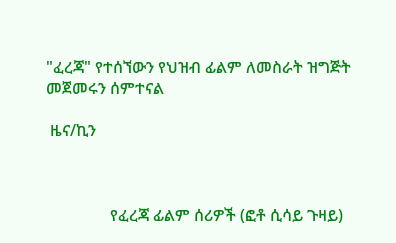"ፈረጃ" የተሰኘውን የህዝብ ፊልም ለመስራት ዝግጅት መጀመሩን ሰምተናል

 ዜና/ኪን



                የፈረጃ ፊልም ሰሪዎች (ፎቶ ሲሳይ ጉዛይ)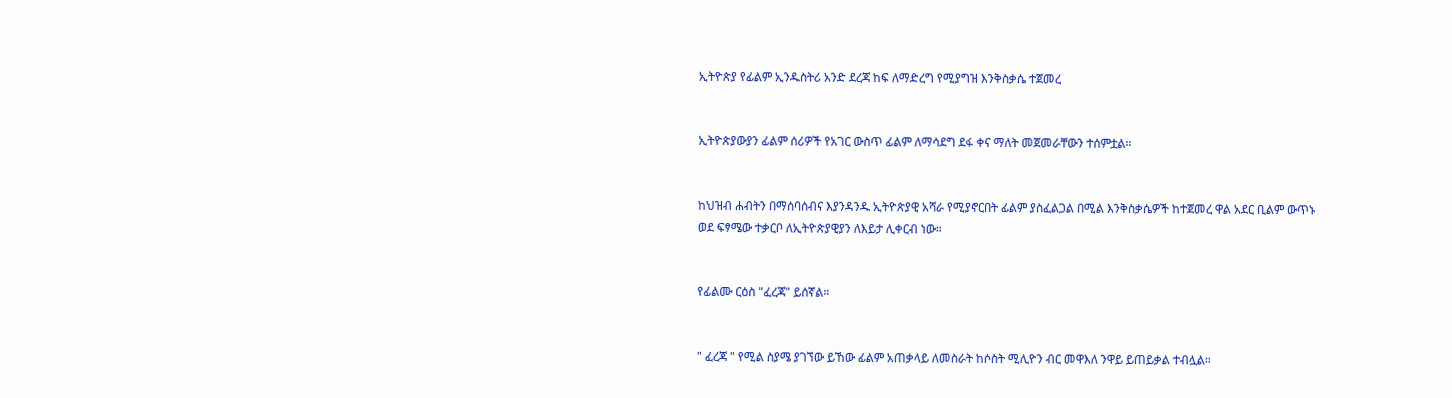ኢትዮጵያ የፊልም ኢንዱስትሪ አንድ ደረጃ ከፍ ለማድረግ የሚያግዝ እንቅስቃሴ ተጀመረ


ኢትዮጵያውያን ፊልም ሰሪዎች የአገር ውስጥ ፊልም ለማሳደግ ደፋ ቀና ማለት መጀመራቸውን ተሰምቷል።


ከህዝብ ሐብትን በማሰባሰብና እያንዳንዱ ኢትዮጵያዊ አሻራ የሚያኖርበት ፊልም ያስፈልጋል በሚል እንቅስቃሴዎች ከተጀመረ ዋል አደር ቢልም ውጥኑ ወደ ፍፃሜው ተቃርቦ ለኢትዮጵያዊያን ለእይታ ሊቀርብ ነው።


የፊልሙ ርዕስ "ፈረጃ" ይሰኛል።


" ፈረጃ " የሚል ስያሜ ያገኘው ይኸው ፊልም አጠቃላይ ለመስራት ከሶስት ሚሊዮን ብር መዋእለ ንዋይ ይጠይቃል ተብሏል።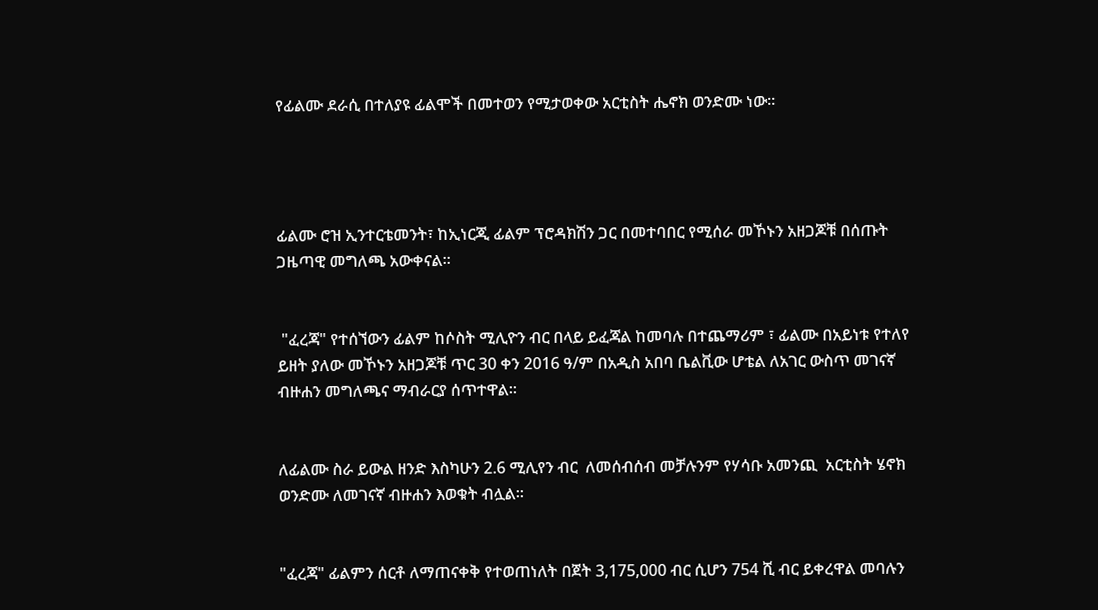የፊልሙ ደራሲ በተለያዩ ፊልሞች በመተወን የሚታወቀው አርቲስት ሔኖክ ወንድሙ ነው።




ፊልሙ ሮዝ ኢንተርቴመንት፣ ከኢነርጂ ፊልም ፕሮዳክሽን ጋር በመተባበር የሚሰራ መኾኑን አዘጋጆቹ በሰጡት ጋዜጣዊ መግለጫ አውቀናል።


 "ፈረጃ" የተሰኘውን ፊልም ከሶስት ሚሊዮን ብር በላይ ይፈጃል ከመባሉ በተጨማሪም ፣ ፊልሙ በአይነቱ የተለየ ይዘት ያለው መኾኑን አዘጋጆቹ ጥር 30 ቀን 2016 ዓ/ም በአዲስ አበባ ቤልቪው ሆቴል ለአገር ውስጥ መገናኛ ብዙሐን መግለጫና ማብራርያ ሰጥተዋል።


ለፊልሙ ስራ ይውል ዘንድ እስካሁን 2.6 ሚሊየን ብር  ለመሰብሰብ መቻሉንም የሃሳቡ አመንጪ  አርቲስት ሄኖክ ወንድሙ ለመገናኛ ብዙሐን እወቁት ብሏል።


"ፈረጃ" ፊልምን ሰርቶ ለማጠናቀቅ የተወጠነለት በጀት 3,175,000 ብር ሲሆን 754 ሺ ብር ይቀረዋል መባሉን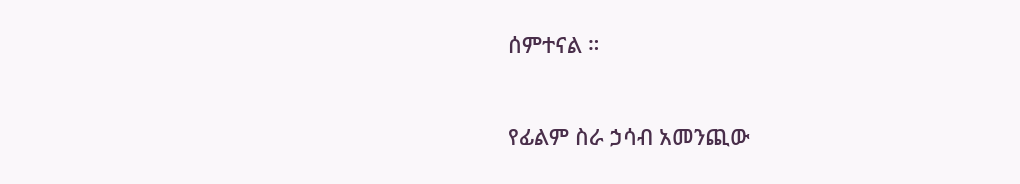ሰምተናል ።


የፊልም ስራ ኃሳብ አመንጪው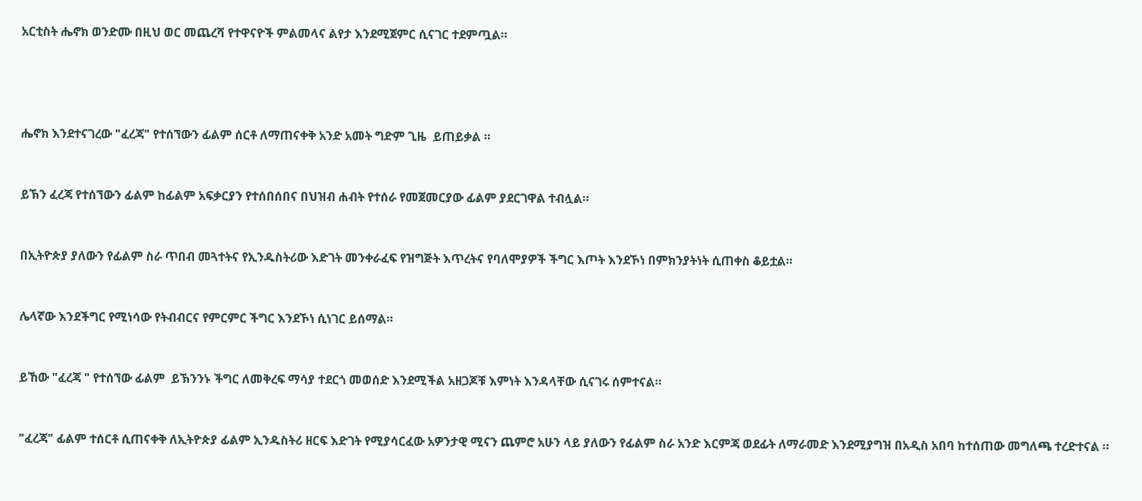አርቲስት ሔኖክ ወንድሙ በዚህ ወር መጨረሻ የተዋናዮች ምልመላና ልየታ እንደሚጀምር ሲናገር ተደምጧል።




ሔኖክ እንደተናገረው "ፈረጃ" የተሰኘውን ፊልም ሰርቶ ለማጠናቀቅ አንድ አመት ግድም ጊዜ  ይጠይቃል ።


ይኽን ፈረጃ የተሰኘውን ፊልም ከፊልም አፍቃርያን የተሰበሰበና በህዝብ ሐብት የተሰራ የመጀመርያው ፊልም ያደርገዋል ተብሏል።


በኢትዮጵያ ያለውን የፊልም ስራ ጥበብ መጓተትና የኢንዱስትሪው እድገት መንቀራፈፍ የዝግጅት እጥረትና የባለሞያዎች ችግር እጦት እንደኾነ በምክንያትነት ሲጠቀስ ቆይቷል።


ሌላኛው እንደችግር የሚነሳው የትብብርና የምርምር ችግር እንደኾነ ሲነገር ይሰማል።


ይኸው "ፈረጃ " የተሰኘው ፊልም  ይኽንንኑ ችግር ለመቅረፍ ማሳያ ተደርጎ መወሰድ እንደሚችል አዘጋጆቹ እምነት እንዳላቸው ሲናገሩ ሰምተናል።


"ፈረጃ" ፊልም ተሰርቶ ሲጠናቀቅ ለኢትዮጵያ ፊልም ኢንዱስትሪ ዘርፍ እድገት የሚያሳርፈው አዎንታዊ ሚናን ጨምሮ አሁን ላይ ያለውን የፊልም ስራ አንድ እርምጃ ወደፊት ለማራመድ እንደሚያግዝ በአዲስ አበባ ከተሰጠው መግለጫ ተረድተናል ።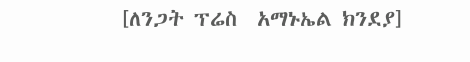[ለንጋት ፕሬስ  አማኑኤል ክንደያ]